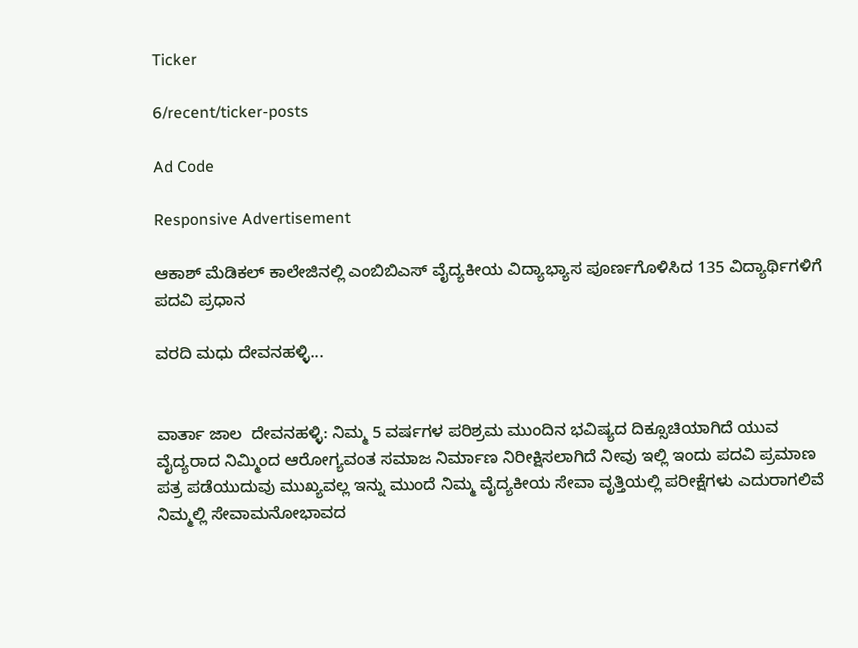Ticker

6/recent/ticker-posts

Ad Code

Responsive Advertisement

ಆಕಾಶ್ ಮೆಡಿಕಲ್ ಕಾಲೇಜಿನಲ್ಲಿ ಎಂಬಿಬಿಎಸ್ ವೈದ್ಯಕೀಯ ವಿದ್ಯಾಭ್ಯಾಸ ಪೂರ್ಣಗೊಳಿಸಿದ 135 ವಿದ್ಯಾರ್ಥಿಗಳಿಗೆ ಪದವಿ ಪ್ರಧಾನ

ವರದಿ ಮಧು ದೇವನಹಳ್ಳಿ...


ವಾರ್ತಾ ಜಾಲ  ದೇವನಹಳ್ಳಿ: ನಿಮ್ಮ 5 ವರ್ಷಗಳ ಪರಿಶ್ರಮ ಮುಂದಿನ ಭವಿಷ್ಯದ ದಿಕ್ಸೂಚಿಯಾಗಿದೆ ಯುವ ವೈದ್ಯರಾದ ನಿಮ್ಮಿಂದ ಆರೋಗ್ಯವಂತ ಸಮಾಜ ನಿರ್ಮಾಣ ನಿರೀಕ್ಷಿಸಲಾಗಿದೆ ನೀವು ಇಲ್ಲಿ ಇಂದು ಪದವಿ ಪ್ರಮಾಣ ಪತ್ರ ಪಡೆಯುದುವು ಮುಖ್ಯವಲ್ಲ ಇನ್ನು ಮುಂದೆ ನಿಮ್ಮ ವೈದ್ಯಕೀಯ ಸೇವಾ ವೃತ್ತಿಯಲ್ಲಿ ಪರೀಕ್ಷೆಗಳು ಎದುರಾಗಲಿವೆ ನಿಮ್ಮಲ್ಲಿ ಸೇವಾಮನೋಭಾವದ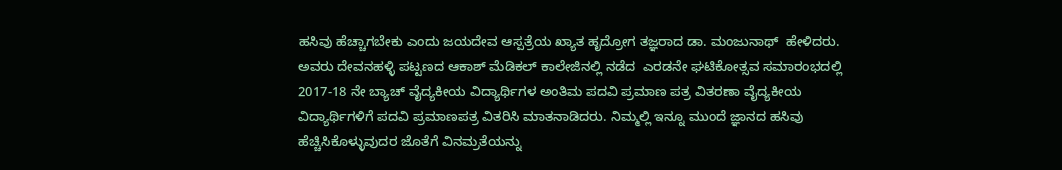ಹಸಿವು ಹೆಚ್ಚಾಗಬೇಕು ಎಂದು ಜಯದೇವ ಆಸ್ಪತ್ರೆಯ ಖ್ಯಾತ ಹೃದ್ರೋಗ ತಜ್ಞರಾದ ಡಾ. ಮಂಜುನಾಥ್  ಹೇಳಿದರು.
ಅವರು ದೇವನಹಳ್ಳಿ ಪಟ್ಟಣದ ಆಕಾಶ್ ಮೆಡಿಕಲ್ ಕಾಲೇಜಿನಲ್ಲಿ ನಡೆದ  ಎರಡನೇ ಘಟಿಕೋತ್ಸವ ಸಮಾರಂಭದಲ್ಲಿ     2017-18 ನೇ ಬ್ಯಾಚ್ ವೈದ್ಯಕೀಯ ವಿದ್ಯಾರ್ಥಿಗಳ ಅಂತಿಮ ಪದವಿ ಪ್ರಮಾಣ ಪತ್ರ ವಿತರಣಾ ವೈದ್ಯಕೀಯ ವಿದ್ಯಾರ್ಥಿಗಳಿಗೆ ಪದವಿ ಪ್ರಮಾಣಪತ್ರ ವಿತರಿಸಿ ಮಾತನಾಡಿದರು. ನಿಮ್ಮಲ್ಲಿ ಇನ್ನೂ ಮುಂದೆ ಜ್ಞಾನದ ಹಸಿವು ಹೆಚ್ಚಿಸಿಕೊಳ್ಳುವುದರ ಜೊತೆಗೆ ವಿನಮ್ರತೆಯನ್ನು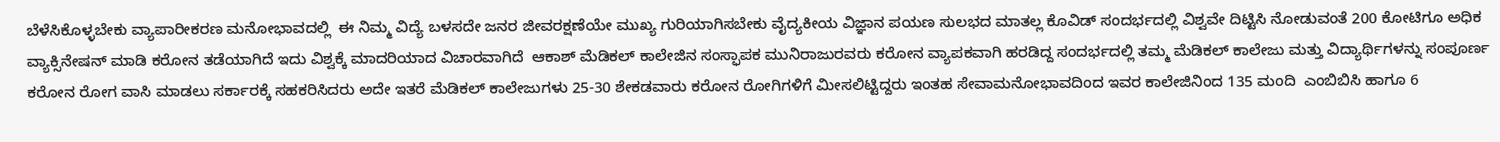ಬೆಳೆಸಿಕೊಳ್ಳಬೇಕು ವ್ಯಾಪಾರೀಕರಣ ಮನೋಭಾವದಲ್ಲಿ  ಈ ನಿಮ್ಮ ವಿದ್ಯೆ ಬಳಸದೇ ಜನರ ಜೀವರಕ್ಷಣೆಯೇ ಮುಖ್ಯ ಗುರಿಯಾಗಿಸಬೇಕು ವೈದ್ಯಕೀಯ ವಿಜ್ಞಾನ ಪಯಣ ಸುಲಭದ ಮಾತಲ್ಲ ಕೊವಿಡ್ ಸಂದರ್ಭದಲ್ಲಿ ವಿಶ್ವವೇ ದಿಟ್ಟಿಸಿ ನೋಡುವಂತೆ 200 ಕೋಟಿಗೂ ಅಧಿಕ ವ್ಯಾಕ್ಸಿನೇಷನ್ ಮಾಡಿ ಕರೋನ ತಡೆಯಾಗಿದೆ ಇದು ವಿಶ್ವಕ್ಕೆ ಮಾದರಿಯಾದ ವಿಚಾರವಾಗಿದೆ  ಆಕಾಶ್ ಮೆಡಿಕಲ್ ಕಾಲೇಜಿನ ಸಂಸ್ಫಾಪಕ ಮುನಿರಾಜುರವರು ಕರೋನ ವ್ಯಾಪಕವಾಗಿ ಹರಡಿದ್ದ ಸಂದರ್ಭದಲ್ಲಿ ತಮ್ಮ ಮೆಡಿಕಲ್ ಕಾಲೇಜು ಮತ್ತು ವಿದ್ಯಾರ್ಥಿಗಳನ್ನು ಸಂಪೂರ್ಣ ಕರೋನ ರೋಗ ವಾಸಿ ಮಾಡಲು ಸರ್ಕಾರಕ್ಕೆ ಸಹಕರಿಸಿದರು ಅದೇ ಇತರೆ ಮೆಡಿಕಲ್ ಕಾಲೇಜುಗಳು 25-30 ಶೇಕಡವಾರು ಕರೋನ ರೋಗಿಗಳಿಗೆ ಮೀಸಲಿಟ್ಟಿದ್ದರು ಇಂತಹ ಸೇವಾಮನೋಭಾವದಿಂದ ಇವರ ಕಾಲೇಜಿನಿಂದ 135 ಮಂದಿ  ಎಂಬಿಬಿಸಿ ಹಾಗೂ 6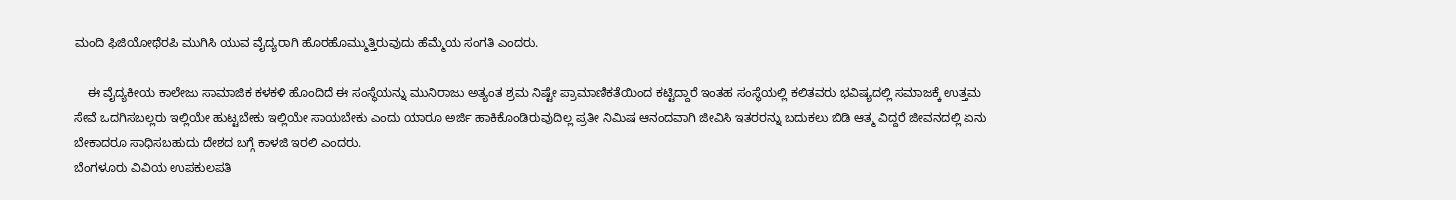ಮಂದಿ ಫಿಜಿಯೋಥೆರಪಿ ಮುಗಿಸಿ ಯುವ ವೈದ್ಯರಾಗಿ ಹೊರಹೊಮ್ಮುತ್ತಿರುವುದು ಹೆಮ್ಮೆಯ ಸಂಗತಿ ಎಂದರು.

    ಈ ವೈದ್ಯಕೀಯ ಕಾಲೇಜು ಸಾಮಾಜಿಕ ಕಳಕಳಿ ಹೊಂದಿದೆ ಈ ಸಂಸ್ಥೆಯನ್ನು ಮುನಿರಾಜು ಅತ್ಯಂತ ಶ್ರಮ ನಿಷ್ಟೇ ಪ್ರಾಮಾಣಿಕತೆಯಿಂದ ಕಟ್ಟಿದ್ದಾರೆ ಇಂತಹ ಸಂಸ್ಥೆಯಲ್ಲಿ ಕಲಿತವರು ಭವಿಷ್ಯದಲ್ಲಿ ಸಮಾಜಕ್ಕೆ ಉತ್ತಮ ಸೇವೆ ಒದಗಿಸಬಲ್ಲರು ಇಲ್ಲಿಯೇ ಹುಟ್ಟಬೇಕು ಇಲ್ಲಿಯೇ ಸಾಯಬೇಕು ಎಂದು ಯಾರೂ ಅರ್ಜಿ ಹಾಕಿಕೊಂಡಿರುವುದಿಲ್ಲ ಪ್ರತೀ ನಿಮಿಷ ಆನಂದವಾಗಿ ಜೀವಿಸಿ ಇತರರನ್ನು ಬದುಕಲು ಬಿಡಿ ಆತ್ಮ ವಿದ್ದರೆ ಜೀವನದಲ್ಲಿ ಏನು ಬೇಕಾದರೂ ಸಾಧಿಸಬಹುದು ದೇಶದ ಬಗ್ಗೆ ಕಾಳಜಿ ಇರಲಿ ಎಂದರು.
ಬೆಂಗಳೂರು ವಿವಿಯ ಉಪಕುಲಪತಿ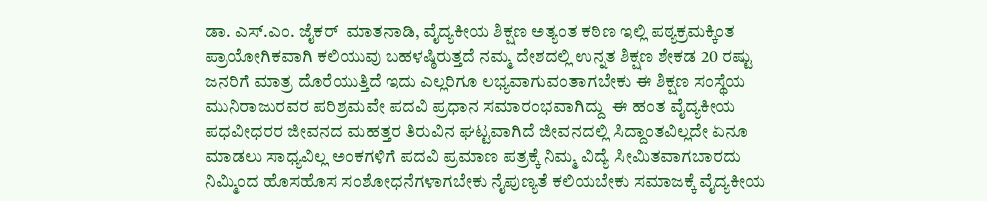ಡಾ. ಎಸ್.ಎಂ. ಜೈಕರ್  ಮಾತನಾಡಿ, ವೈದ್ಯಕೀಯ ಶಿಕ್ಷಣ ಅತ್ಯಂತ ಕಠಿಣ ಇಲ್ಲಿ ಪಠ್ಯಕ್ರಮಕ್ಕಿಂತ ಪ್ರಾಯೋಗಿಕವಾಗಿ ಕಲಿಯುವು ಬಹಳಷ್ಠಿರುತ್ತದೆ ನಮ್ಮ ದೇಶದಲ್ಲಿ ಉನ್ನತ ಶಿಕ್ಷಣ ಶೇಕಡ 20 ರಷ್ಟು ಜನರಿಗೆ ಮಾತ್ರ ದೊರೆಯುತ್ತಿದೆ ಇದು ಎಲ್ಲರಿಗೂ ಲಭ್ಯವಾಗುವಂತಾಗಬೇಕು ಈ ಶಿಕ್ಷಣ ಸಂಸ್ಥೆಯ ಮುನಿರಾಜುರವರ ಪರಿಶ್ರಮವೇ ಪದವಿ ಪ್ರಧಾನ ಸಮಾರಂಭವಾಗಿದ್ದು  ಈ ಹಂತ ವೈದ್ಯಕೀಯ ಪಧವೀಧರರ ಜೀವನದ ಮಹತ್ತರ ತಿರುವಿನ ಘಟ್ಟವಾಗಿದೆ ಜೀವನದಲ್ಲಿ ಸಿದ್ದಾಂತವಿಲ್ಲದೇ ಏನೂ ಮಾಡಲು ಸಾಧ್ಯವಿಲ್ಲ ಅಂಕಗಳಿಗೆ ಪದವಿ ಪ್ರಮಾಣ ಪತ್ರಕ್ಕೆ ನಿಮ್ಮ ವಿದ್ಯೆ ಸೀಮಿತವಾಗಬಾರದು ನಿಮ್ಮಿಂದ ಹೊಸಹೊಸ ಸಂಶೋಧನೆಗಳಾಗಬೇಕು ನೈಪುಣ್ಯತೆ ಕಲಿಯಬೇಕು ಸಮಾಜಕ್ಕೆ ವೈದ್ಯಕೀಯ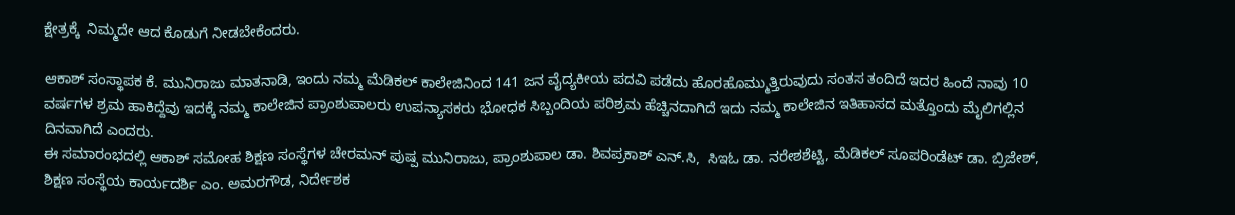ಕ್ಷೇತ್ರಕ್ಕೆ  ನಿಮ್ಮದೇ ಆದ ಕೊಡುಗೆ ನೀಡಬೇಕೆಂದರು.

ಆಕಾಶ್ ಸಂಸ್ಥಾಪಕ ಕೆ. ಮುನಿರಾಜು ಮಾತನಾಡಿ, ಇಂದು ನಮ್ಮ ಮೆಡಿಕಲ್ ಕಾಲೇಜಿನಿಂದ 141 ಜನ ವೈದ್ಯಕೀಯ ಪದವಿ ಪಡೆದು ಹೊರಹೊಮ್ಮುತ್ತಿರುವುದು ಸಂತಸ ತಂದಿದೆ ಇದರ ಹಿಂದೆ ನಾವು 10 ವರ್ಷಗಳ ಶ್ರಮ ಹಾಕಿದ್ದೆವು ಇದಕ್ಕೆ ನಮ್ಮ ಕಾಲೇಜಿನ ಪ್ರಾಂಶುಪಾಲರು ಉಪನ್ಯಾಸಕರು ಭೋಧಕ ಸಿಬ್ಬಂದಿಯ ಪರಿಶ್ರಮ ಹೆಚ್ಚಿನದಾಗಿದೆ ಇದು ನಮ್ಮ ಕಾಲೇಜಿನ ಇತಿಹಾಸದ ಮತ್ತೊಂದು ಮೈಲಿಗಲ್ಲಿನ ದಿನವಾಗಿದೆ ಎಂದರು.
ಈ ಸಮಾರಂಭದಲ್ಲಿ ಆಕಾಶ್ ಸಮೋಹ ಶಿಕ್ಷಣ ಸಂಸ್ಥೆಗಳ ಚೇರಮನ್ ಪುಷ್ಪ ಮುನಿರಾಜು, ಪ್ರಾಂಶುಪಾಲ ಡಾ. ಶಿವಪ್ರಕಾಶ್ ಎನ್.ಸಿ,  ಸಿಇಓ ಡಾ. ನರೇಶಶೆಟ್ಟಿ, ಮೆಡಿಕಲ್ ಸೂಪರಿಂಡೆಟ್ ಡಾ. ಬ್ರಿಜೇಶ್, ಶಿಕ್ಷಣ ಸಂಸ್ಥೆಯ ಕಾರ್ಯದರ್ಶಿ ಎಂ. ಅಮರಗೌಡ, ನಿರ್ದೇಶಕ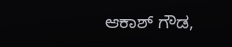ಆಕಾಶ್ ಗೌಡ,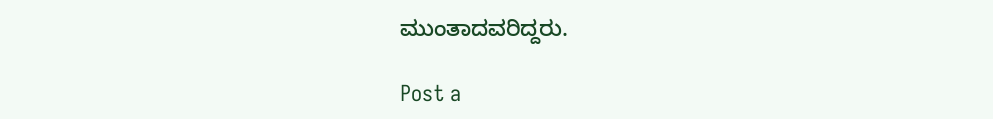ಮುಂತಾದವರಿದ್ದರು.

Post a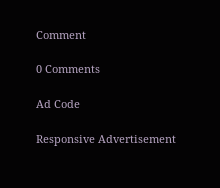Comment

0 Comments

Ad Code

Responsive Advertisement